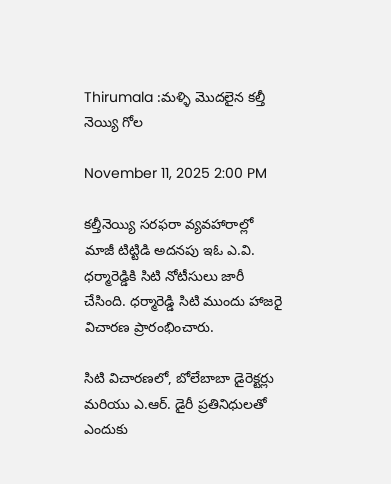Thirumala :మళ్ళి మొదలైన కల్తీ నెయ్యి గోల

November 11, 2025 2:00 PM

కల్తీనెయ్యి సరఫరా వ్యవహారాల్లో మాజీ టిట్టిడి అదనపు ఇఓ ఎ.వి. ధర్మారెడ్డికి సిటి నోటీసులు జారీ చేసింది. ధర్మారెడ్డి సిటి ముందు హాజరై విచారణ ప్రారంభించారు.

సిటి విచారణలో, బోలేబాబా డైరెక్టర్లు మరియు ఎ.ఆర్. డైరీ ప్రతినిధులతో ఎందుకు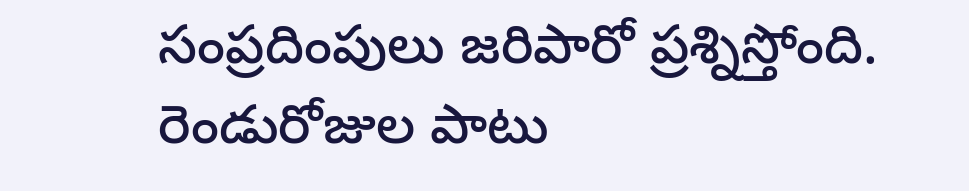సంప్రదింపులు జరిపారో ప్రశ్నిస్తోంది. రెండురోజుల పాటు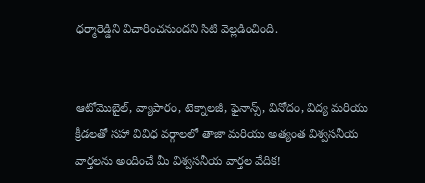ధర్మారెడ్డిని విచారించనుందని సిటి వెల్లడించింది.


ఆటోమొబైల్, వ్యాపారం, టెక్నాలజీ, ఫైనాన్స్, వినోదం, విద్య మరియు క్రీడలతో సహా వివిధ వర్గాలలో తాజా మరియు అత్యంత విశ్వసనీయ వార్తలను అందించే మీ విశ్వసనీయ వార్తల వేదిక!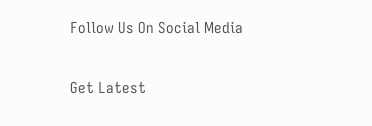Follow Us On Social Media

Get Latest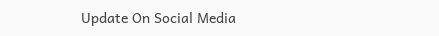Update On Social Media